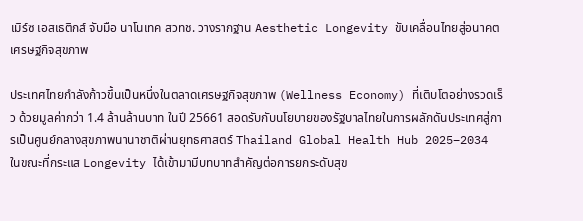เมิร์ซ เอสเธติกส์ จับมือ นาโนเทค สวทช. วางรากฐาน Aesthetic Longevity ขับเคลื่อนไทยสู่อนาคตเศรษฐกิจสุขภาพ

ประเทศไทยกำลังก้าวขึ้นเป็นหนึ่งในตลาดเศรษฐกิจสุขภาพ (Wellness Economy) ที่เติบโตอย่างรวดเร็ว ด้วยมูลค่ากว่า 1.4 ล้านล้านบาท ในปี 25661 สอดรับกับนโยบายของรัฐบาลไทยในการผลักดันประเทศสู่การเป็นศูนย์กลางสุขภาพนานาชาติผ่านยุทธศาสตร์ Thailand Global Health Hub 2025–2034 ในขณะที่กระแส Longevity ได้เข้ามามีบทบาทสำคัญต่อการยกระดับสุข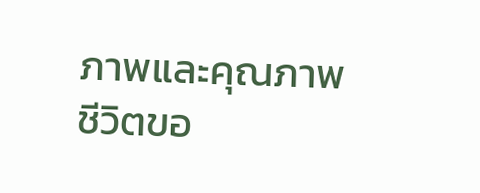ภาพและคุณภาพชีวิตขอ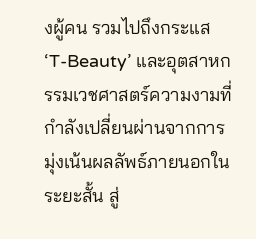งผู้คน รวมไปถึงกระแส ‘T-Beauty’ และอุตสาหกรรมเวชศาสตร์ความงามที่กำลังเปลี่ยนผ่านจากการมุ่งเน้นผลลัพธ์ภายนอกในระยะสั้น สู่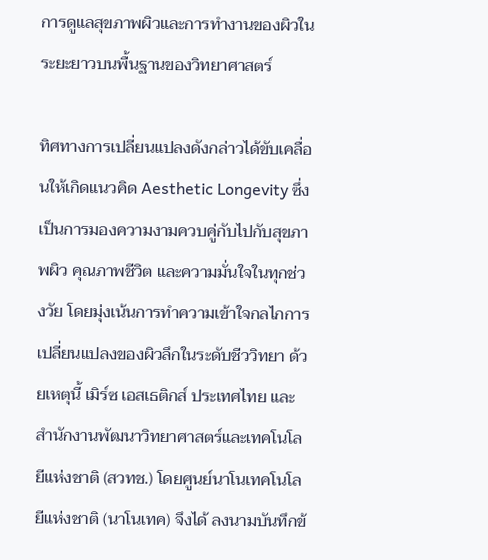การดูแลสุขภาพผิวและการทำงานของผิวในระยะยาวบนพื้นฐานของวิทยาศาสตร์

ทิศทางการเปลี่ยนแปลงดังกล่าวได้ขับเคลื่อนให้เกิดแนวคิด Aesthetic Longevity ซึ่งเป็นการมองความงามควบคู่กับไปกับสุขภาพผิว คุณภาพชีวิต และความมั่นใจในทุกช่วงวัย โดยมุ่งเน้นการทำความเข้าใจกลไกการเปลี่ยนแปลงของผิวลึกในระดับชีววิทยา ด้วยเหตุนี้ เมิร์ซ เอสเธติกส์ ประเทศไทย และ สำนักงานพัฒนาวิทยาศาสตร์และเทคโนโลยีแห่งชาติ (สวทช.) โดยศูนย์นาโนเทคโนโลยีแห่งชาติ (นาโนเทค) จึงได้ ลงนามบันทึกข้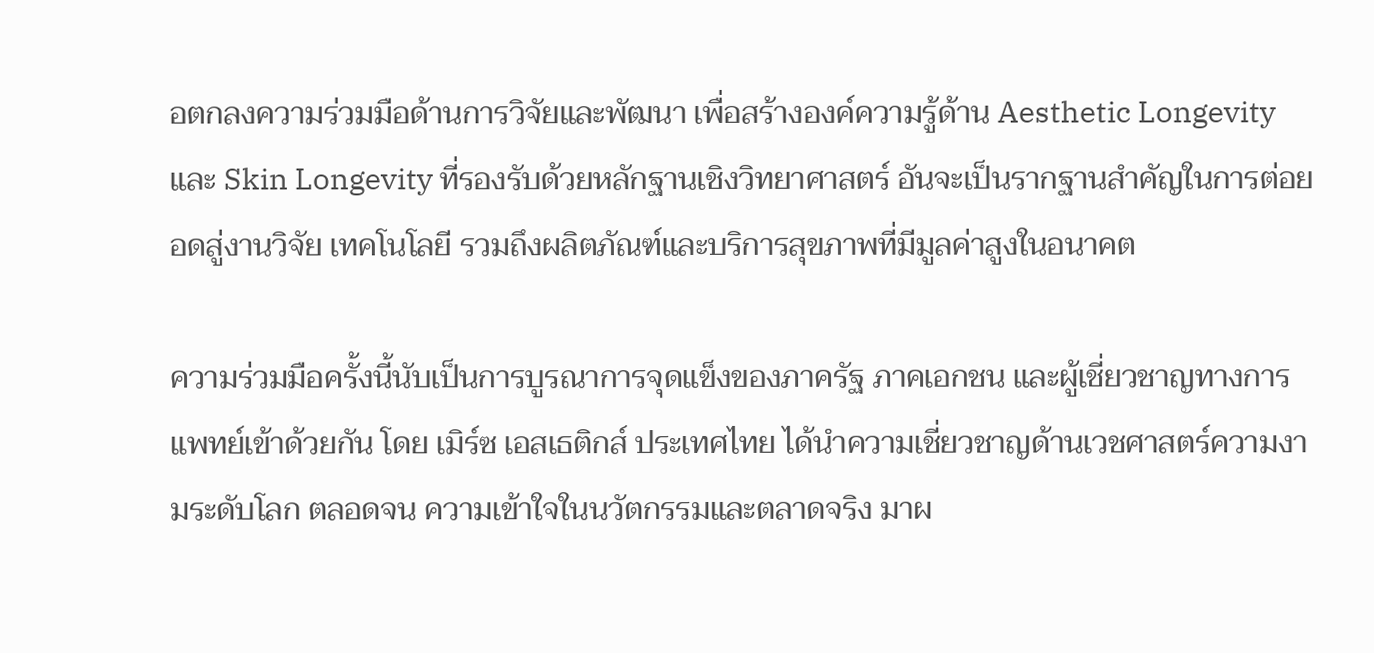อตกลงความร่วมมือด้านการวิจัยและพัฒนา เพื่อสร้างองค์ความรู้ด้าน Aesthetic Longevity และ Skin Longevity ที่รองรับด้วยหลักฐานเชิงวิทยาศาสตร์ อันจะเป็นรากฐานสำคัญในการต่อยอดสู่งานวิจัย เทคโนโลยี รวมถึงผลิตภัณฑ์และบริการสุขภาพที่มีมูลค่าสูงในอนาคต

ความร่วมมือครั้งนี้นับเป็นการบูรณาการจุดแข็งของภาครัฐ ภาคเอกชน และผู้เชี่ยวชาญทางการแพทย์เข้าด้วยกัน โดย เมิร์ซ เอสเธติกส์ ประเทศไทย ได้นำความเชี่ยวชาญด้านเวชศาสตร์ความงามระดับโลก ตลอดจน ความเข้าใจในนวัตกรรมและตลาดจริง มาผ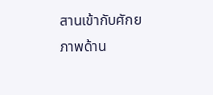สานเข้ากับศักยภาพด้าน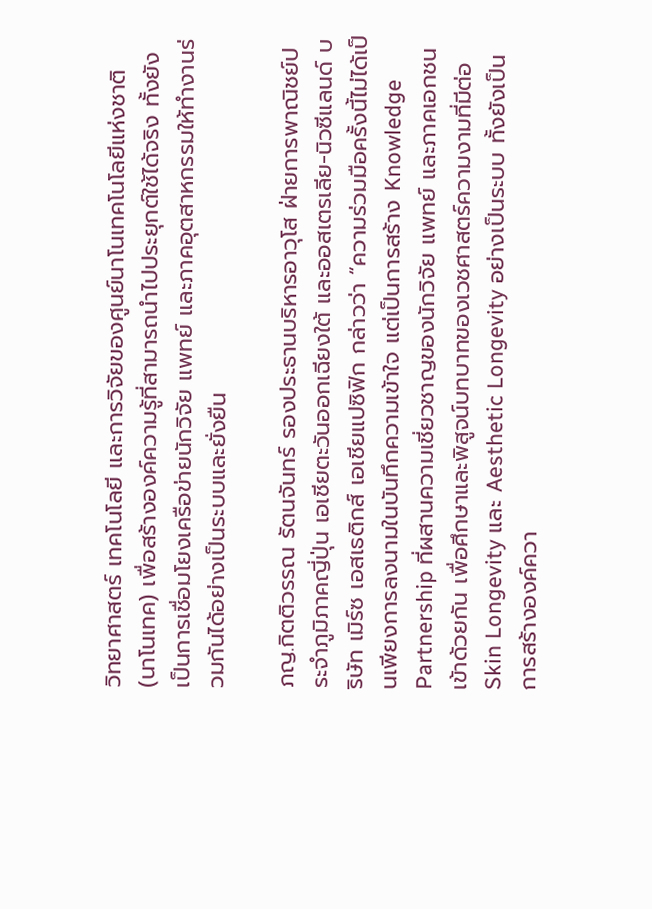วิทยาศาสตร์ เทคโนโลยี และการวิจัยของศูนย์นาโนเทคโนโลยีแห่งชาติ (นาโนเทค) เพื่อสร้างองค์ความรู้ที่สามารถนำไปประยุกต์ใช้ได้จริง ทั้งยังเป็นการเชื่อมโยงเครือข่ายนักวิจัย แพทย์ และภาคอุตสาหกรรมให้ทำงานร่วมกันได้อย่างเป็นระบบและยั่งยืน

ภญ.กิตติวรรณ รัตนจันทร์ รองประธานบริหารอาวุโส ฝ่ายการพาณิชย์ประจำภูมิภาคญี่ปุ่น เอเชียตะวันออกเฉียงใต้ และออสเตรเลีย-นิวซีแลนด์ บริษัท เมิร์ซ เอสเธติกส์ เอเชียแปซิฟิก กล่าวว่า “ความร่วมมือครั้งนี้ไม่ได้เป็นเพียงการลงนามในบันทึกความเข้าใจ แต่เป็นการสร้าง Knowledge Partnership ที่ผสานความเชี่ยวชาญของนักวิจัย แพทย์ และภาคเอกชนเข้าด้วยกัน เพื่อศึกษาและพิสูจน์บทบาทของเวชศาสตร์ความงามที่มีต่อ Skin Longevity และ Aesthetic Longevity อย่างเป็นระบบ ทั้งยังเป็นการสร้างองค์ควา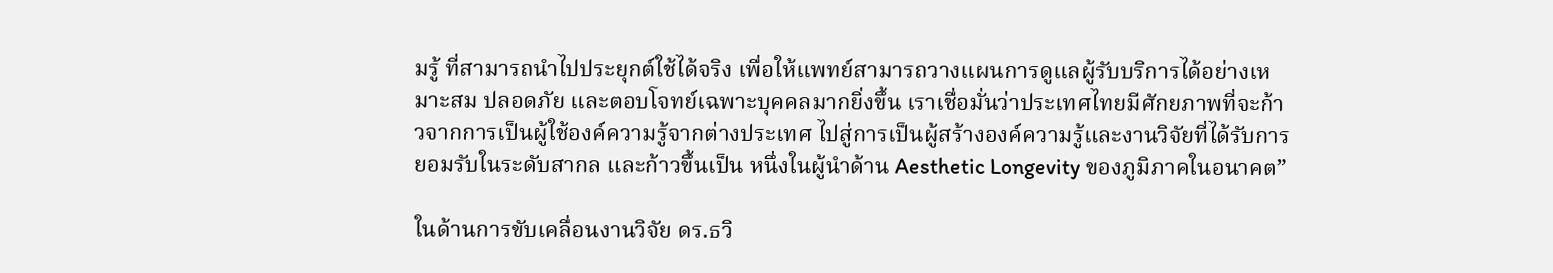มรู้ ที่สามารถนำไปประยุกต์ใช้ได้จริง เพื่อให้แพทย์สามารถวางแผนการดูแลผู้รับบริการได้อย่างเหมาะสม ปลอดภัย และตอบโจทย์เฉพาะบุคคลมากยิ่งขึ้น เราเชื่อมั่นว่าประเทศไทยมีศักยภาพที่จะก้าวจากการเป็นผู้ใช้องค์ความรู้จากต่างประเทศ ไปสู่การเป็นผู้สร้างองค์ความรู้และงานวิจัยที่ได้รับการยอมรับในระดับสากล และก้าวขึ้นเป็น หนึ่งในผู้นำด้าน Aesthetic Longevity ของภูมิภาคในอนาคต”

ในด้านการขับเคลื่อนงานวิจัย ดร.ธวิ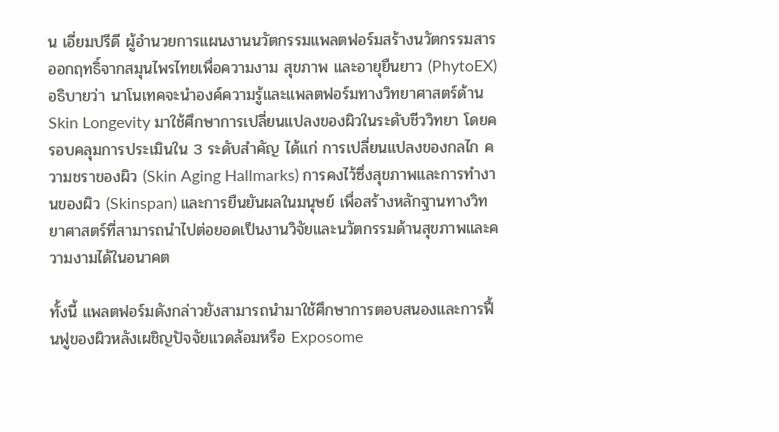น เอี่ยมปรีดี ผู้อำนวยการแผนงานนวัตกรรมแพลตฟอร์มสร้างนวัตกรรมสารออกฤทธิ์จากสมุนไพรไทยเพื่อความงาม สุขภาพ และอายุยืนยาว (PhytoEX) อธิบายว่า นาโนเทคจะนำองค์ความรู้และแพลตฟอร์มทางวิทยาศาสตร์ด้าน Skin Longevity มาใช้ศึกษาการเปลี่ยนแปลงของผิวในระดับชีววิทยา โดยครอบคลุมการประเมินใน 3 ระดับสำคัญ ได้แก่ การเปลี่ยนแปลงของกลไก ความชราของผิว (Skin Aging Hallmarks) การคงไว้ซึ่งสุขภาพและการทำงานของผิว (Skinspan) และการยืนยันผลในมนุษย์ เพื่อสร้างหลักฐานทางวิทยาศาสตร์ที่สามารถนำไปต่อยอดเป็นงานวิจัยและนวัตกรรมด้านสุขภาพและความงามได้ในอนาคต

ทั้งนี้ แพลตฟอร์มดังกล่าวยังสามารถนำมาใช้ศึกษาการตอบสนองและการฟื้นฟูของผิวหลังเผชิญปัจจัยแวดล้อมหรือ Exposome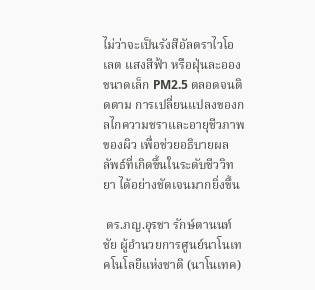ไม่ว่าจะเป็นรังสีอัลตราไวโอเลต แสงสีฟ้า หรือฝุ่นละอองขนาดเล็ก PM2.5 ตลอดจนติดตาม การเปลี่ยนแปลงของกลไกความชราและอายุชีวภาพของผิว เพื่อช่วยอธิบายผลลัพธ์ที่เกิดขึ้นในระดับชีววิทยา ได้อย่างชัดเจนมากยิ่งขึ้น

 ดร.ภญ.อุรชา รักษ์ตานนท์ชัย ผู้อำนวยการศูนย์นาโนเทคโนโลยีแห่งชาติ (นาโนเทค)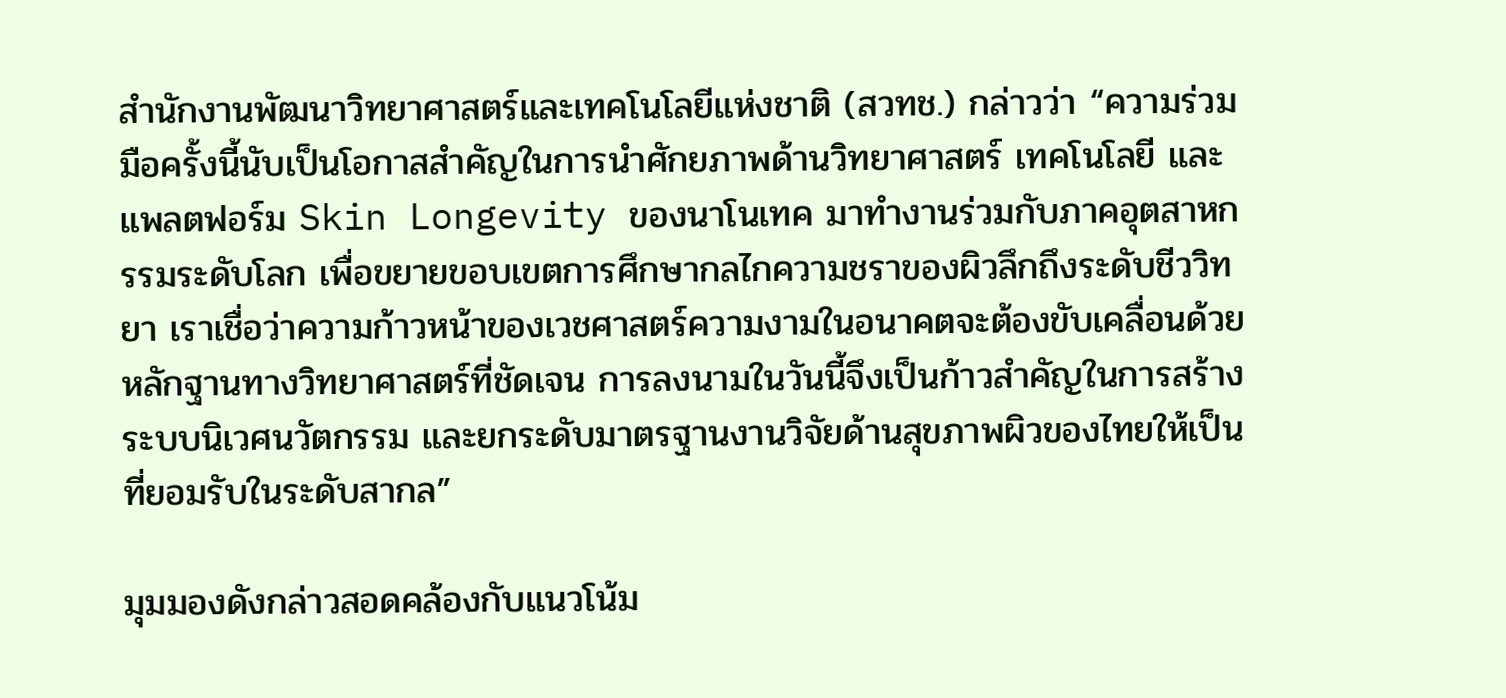สำนักงานพัฒนาวิทยาศาสตร์และเทคโนโลยีแห่งชาติ (สวทช.) กล่าวว่า “ความร่วมมือครั้งนี้นับเป็นโอกาสสำคัญในการนำศักยภาพด้านวิทยาศาสตร์ เทคโนโลยี และแพลตฟอร์ม Skin Longevity ของนาโนเทค มาทำงานร่วมกับภาคอุตสาหกรรมระดับโลก เพื่อขยายขอบเขตการศึกษากลไกความชราของผิวลึกถึงระดับชีววิทยา เราเชื่อว่าความก้าวหน้าของเวชศาสตร์ความงามในอนาคตจะต้องขับเคลื่อนด้วยหลักฐานทางวิทยาศาสตร์ที่ชัดเจน การลงนามในวันนี้จึงเป็นก้าวสำคัญในการสร้างระบบนิเวศนวัตกรรม และยกระดับมาตรฐานงานวิจัยด้านสุขภาพผิวของไทยให้เป็นที่ยอมรับในระดับสากล”

มุมมองดังกล่าวสอดคล้องกับแนวโน้ม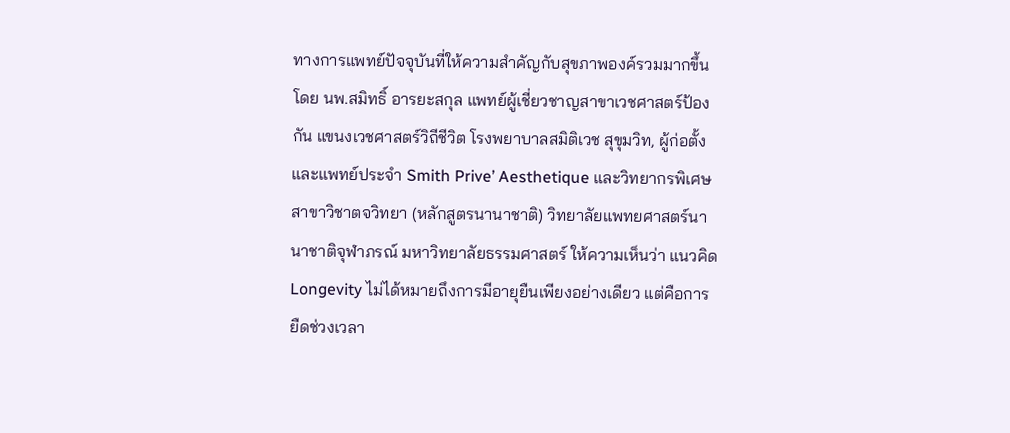ทางการแพทย์ปัจจุบันที่ให้ความสำคัญกับสุขภาพองค์รวมมากขึ้น โดย นพ.สมิทธิ์ อารยะสกุล แพทย์ผู้เชี่ยวชาญสาขาเวชศาสตร์ป้องกัน แขนงเวชศาสตร์วิถีชีวิต โรงพยาบาลสมิติเวช สุขุมวิท, ผู้ก่อตั้งและแพทย์ประจำ Smith Prive’ Aesthetique และวิทยากรพิเศษ สาขาวิชาตจวิทยา (หลักสูตรนานาชาติ) วิทยาลัยแพทยศาสตร์นานาชาติจุฬาภรณ์ มหาวิทยาลัยธรรมศาสตร์ ให้ความเห็นว่า แนวคิด Longevity ไม่ได้หมายถึงการมีอายุยืนเพียงอย่างเดียว แต่คือการยืดช่วงเวลา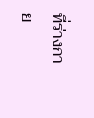ที่ร่างกาย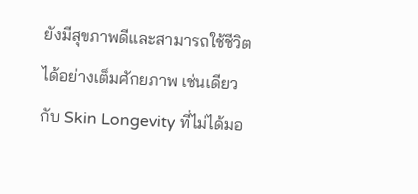ยังมีสุขภาพดีและสามารถใช้ชีวิตได้อย่างเต็มศักยภาพ เช่นเดียวกับ Skin Longevity ที่ไม่ได้มอ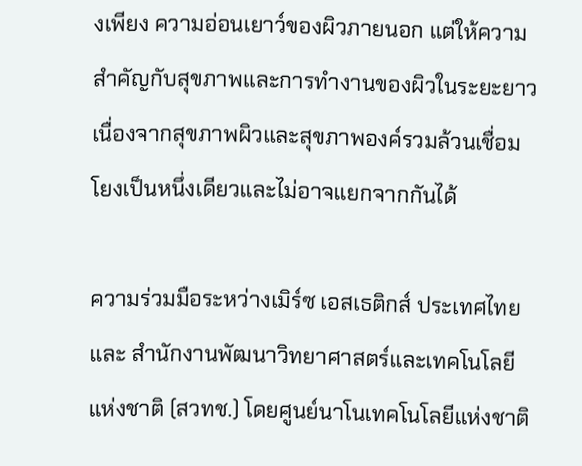งเพียง ความอ่อนเยาว์ของผิวภายนอก แต่ให้ความสำคัญกับสุขภาพและการทำงานของผิวในระยะยาว เนื่องจากสุขภาพผิวและสุขภาพองค์รวมล้วนเชื่อมโยงเป็นหนึ่งเดียวและไม่อาจแยกจากกันได้

ความร่วมมือระหว่างเมิร์ซ เอสเธติกส์ ประเทศไทย และ สำนักงานพัฒนาวิทยาศาสตร์และเทคโนโลยีแห่งชาติ (สวทช.) โดยศูนย์นาโนเทคโนโลยีแห่งชาติ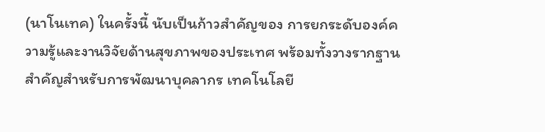(นาโนเทค) ในครั้งนี้ นับเป็นก้าวสำคัญของ การยกระดับองค์ความรู้และงานวิจัยด้านสุขภาพของประเทศ พร้อมทั้งวางรากฐานสำคัญสำหรับการพัฒนาบุคลากร เทคโนโลยี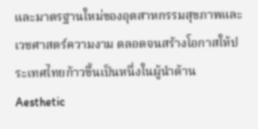และมาตรฐานใหม่ของอุตสาหกรรมสุขภาพและเวชศาสตร์ความงาม ตลอดจนสร้างโอกาสให้ประเทศไทยก้าวขึ้นเป็นหนึ่งในผู้นำด้าน Aesthetic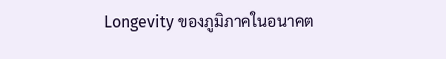Longevity ของภูมิภาคในอนาคต